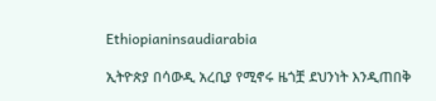Ethiopianinsaudiarabia

ኢትዮጵያ በሳውዲ አረቢያ የሚኖሩ ዜጎቿ ደህንነት እንዲጠበቅ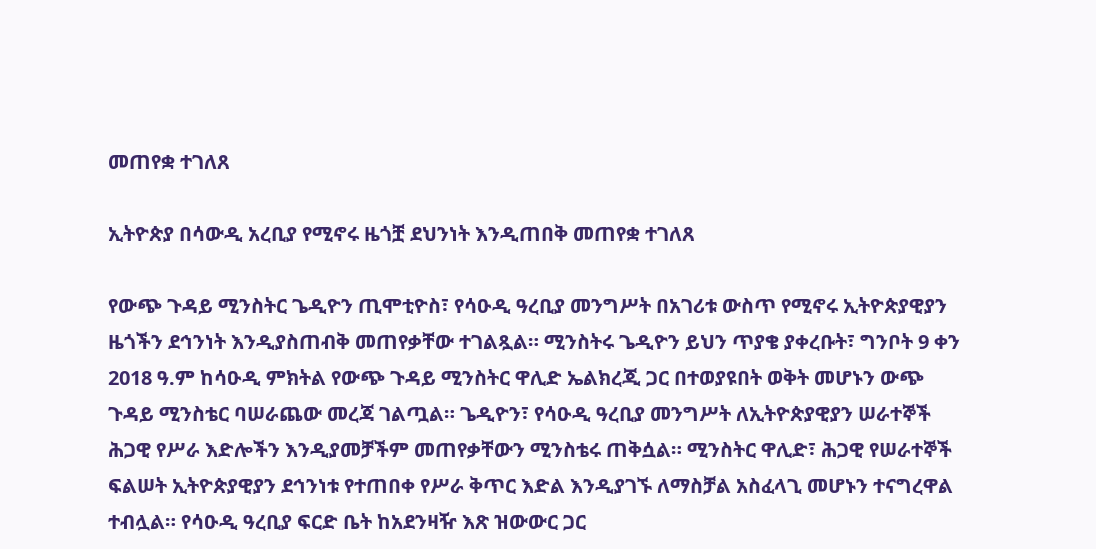መጠየቋ ተገለጸ

ኢትዮጵያ በሳውዲ አረቢያ የሚኖሩ ዜጎቿ ደህንነት እንዲጠበቅ መጠየቋ ተገለጸ

የውጭ ጉዳይ ሚንስትር ጌዲዮን ጢሞቲዮስ፣ የሳዑዲ ዓረቢያ መንግሥት በአገሪቱ ውስጥ የሚኖሩ ኢትዮጵያዊያን ዜጎችን ደኅንነት እንዲያስጠብቅ መጠየቃቸው ተገልጿል። ሚንስትሩ ጌዲዮን ይህን ጥያቄ ያቀረቡት፣ ግንቦት 9 ቀን 2018 ዓ.ም ከሳዑዲ ምክትል የውጭ ጉዳይ ሚንስትር ዋሊድ ኤልክረጂ ጋር በተወያዩበት ወቅት መሆኑን ውጭ ጉዳይ ሚንስቴር ባሠራጨው መረጃ ገልጧል። ጌዲዮን፣ የሳዑዲ ዓረቢያ መንግሥት ለኢትዮጵያዊያን ሠራተኞች ሕጋዊ የሥራ እድሎችን እንዲያመቻችም መጠየቃቸውን ሚንስቴሩ ጠቅሷል። ሚንስትር ዋሊድ፣ ሕጋዊ የሠራተኞች ፍልሠት ኢትዮጵያዊያን ደኅንነቱ የተጠበቀ የሥራ ቅጥር እድል እንዲያገኙ ለማስቻል አስፈላጊ መሆኑን ተናግረዋል ተብሏል። የሳዑዲ ዓረቢያ ፍርድ ቤት ከአደንዛዥ እጽ ዝውውር ጋር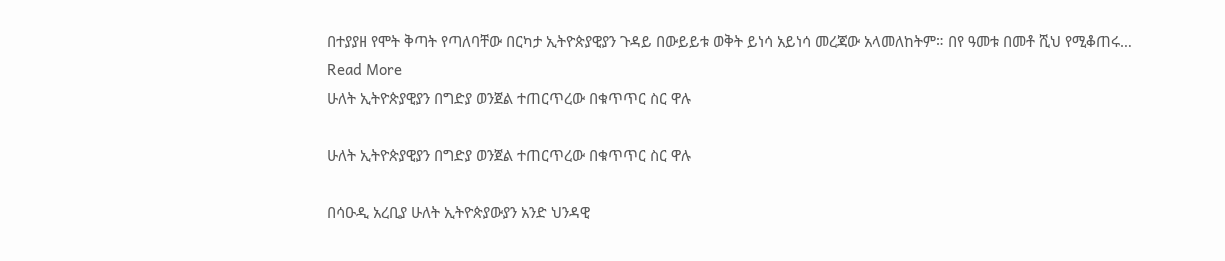በተያያዘ የሞት ቅጣት የጣለባቸው በርካታ ኢትዮጵያዊያን ጉዳይ በውይይቱ ወቅት ይነሳ አይነሳ መረጃው አላመለከትም። በየ ዓመቱ በመቶ ሺህ የሚቆጠሩ…
Read More
ሁለት ኢትዮጵያዊያን በግድያ ወንጀል ተጠርጥረው በቁጥጥር ስር ዋሉ

ሁለት ኢትዮጵያዊያን በግድያ ወንጀል ተጠርጥረው በቁጥጥር ስር ዋሉ

በሳዑዲ አረቢያ ሁለት ኢትዮጵያውያን አንድ ህንዳዊ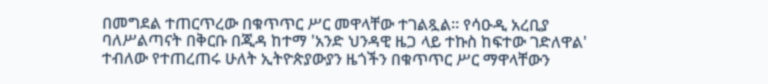በመግደል ተጠርጥረው በቁጥጥር ሥር መዋላቸው ተገልጿል። የሳዑዲ አረቢያ ባለሥልጣናት በቅርቡ በጂዳ ከተማ 'አንድ ህንዳዊ ዜጋ ላይ ተኩስ ከፍተው ገድለዋል' ተብለው የተጠረጠሩ ሁለት ኢትዮጵያውያን ዜጎችን በቁጥጥር ሥር ማዋላቸውን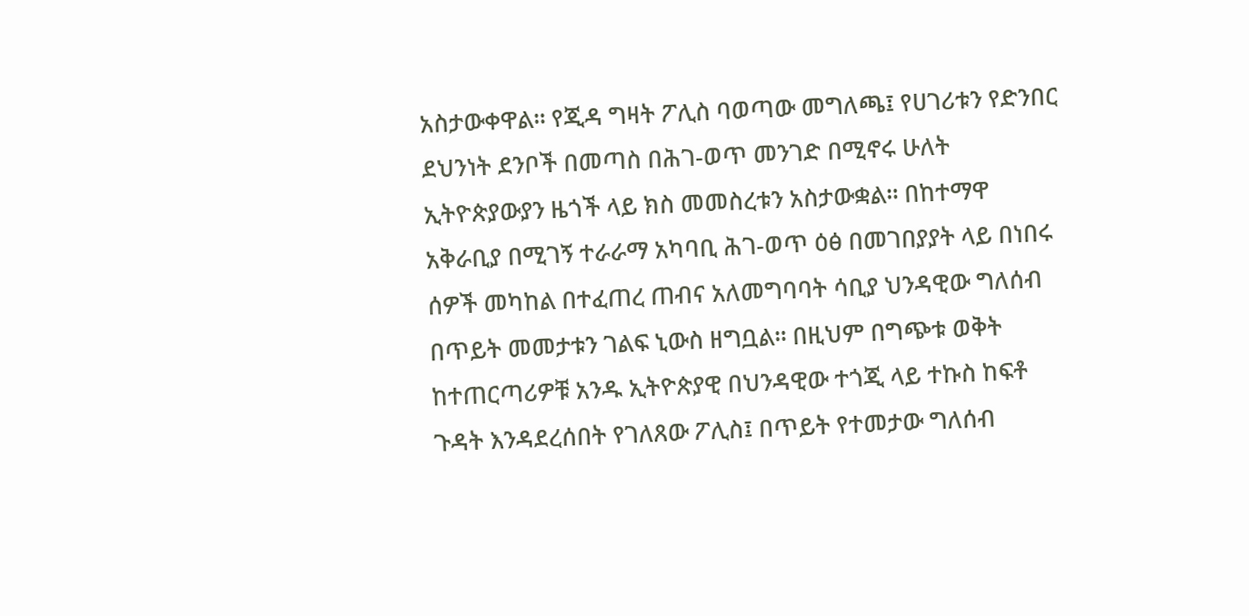አስታውቀዋል፡፡ የጂዳ ግዛት ፖሊስ ባወጣው መግለጫ፤ የሀገሪቱን የድንበር ደህንነት ደንቦች በመጣስ በሕገ-ወጥ መንገድ በሚኖሩ ሁለት ኢትዮጵያውያን ዜጎች ላይ ክስ መመስረቱን አስታውቋል። በከተማዋ አቅራቢያ በሚገኝ ተራራማ አካባቢ ሕገ-ወጥ ዕፅ በመገበያያት ላይ በነበሩ ሰዎች መካከል በተፈጠረ ጠብና አለመግባባት ሳቢያ ህንዳዊው ግለሰብ በጥይት መመታቱን ገልፍ ኒውስ ዘግቧል፡፡ በዚህም በግጭቱ ወቅት ከተጠርጣሪዎቹ አንዱ ኢትዮጵያዊ በህንዳዊው ተጎጂ ላይ ተኩስ ከፍቶ ጉዳት እንዳደረሰበት የገለጸው ፖሊስ፤ በጥይት የተመታው ግለሰብ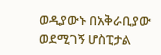ወዲያውኑ በአቅራቢያው ወደሚገኝ ሆስፒታል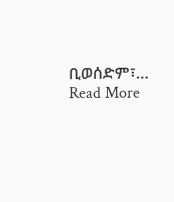ቢወሰድም፣…
Read More